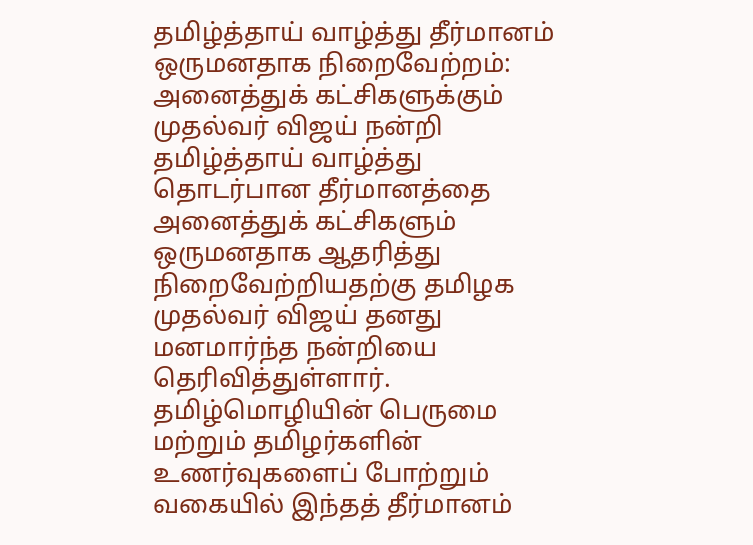தமிழ்த்தாய் வாழ்த்து தீர்மானம் ஒருமனதாக நிறைவேற்றம்: அனைத்துக் கட்சிகளுக்கும் முதல்வர் விஜய் நன்றி
தமிழ்த்தாய் வாழ்த்து தொடர்பான தீர்மானத்தை அனைத்துக் கட்சிகளும் ஒருமனதாக ஆதரித்து நிறைவேற்றியதற்கு தமிழக முதல்வர் விஜய் தனது மனமார்ந்த நன்றியை தெரிவித்துள்ளார். தமிழ்மொழியின் பெருமை மற்றும் தமிழர்களின் உணர்வுகளைப் போற்றும் வகையில் இந்தத் தீர்மானம்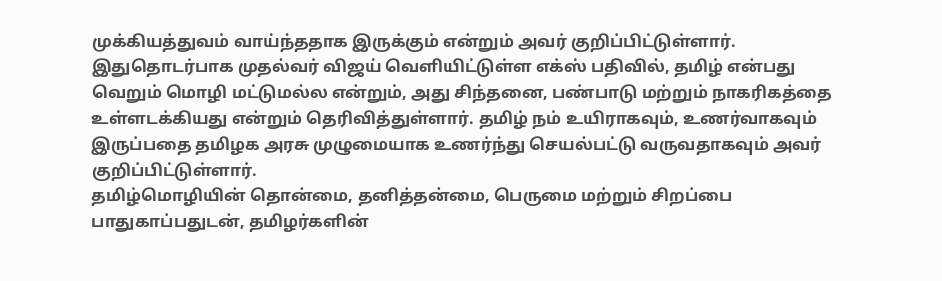முக்கியத்துவம் வாய்ந்ததாக இருக்கும் என்றும் அவர் குறிப்பிட்டுள்ளார்.
இதுதொடர்பாக முதல்வர் விஜய் வெளியிட்டுள்ள எக்ஸ் பதிவில், தமிழ் என்பது வெறும் மொழி மட்டுமல்ல என்றும், அது சிந்தனை, பண்பாடு மற்றும் நாகரிகத்தை உள்ளடக்கியது என்றும் தெரிவித்துள்ளார். தமிழ் நம் உயிராகவும், உணர்வாகவும் இருப்பதை தமிழக அரசு முழுமையாக உணர்ந்து செயல்பட்டு வருவதாகவும் அவர் குறிப்பிட்டுள்ளார்.
தமிழ்மொழியின் தொன்மை, தனித்தன்மை, பெருமை மற்றும் சிறப்பை பாதுகாப்பதுடன், தமிழர்களின்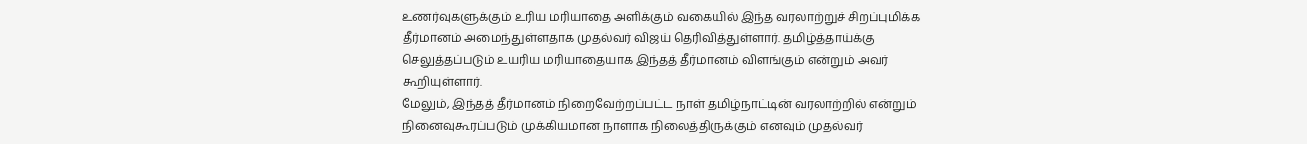உணர்வுகளுக்கும் உரிய மரியாதை அளிக்கும் வகையில் இந்த வரலாற்றுச் சிறப்புமிக்க தீர்மானம் அமைந்துள்ளதாக முதல்வர் விஜய் தெரிவித்துள்ளார். தமிழ்த்தாய்க்கு செலுத்தப்படும் உயரிய மரியாதையாக இந்தத் தீர்மானம் விளங்கும் என்றும் அவர் கூறியுள்ளார்.
மேலும், இந்தத் தீர்மானம் நிறைவேற்றப்பட்ட நாள் தமிழ்நாட்டின் வரலாற்றில் என்றும் நினைவுகூரப்படும் முக்கியமான நாளாக நிலைத்திருக்கும் எனவும் முதல்வர்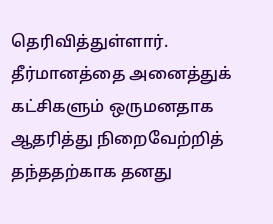தெரிவித்துள்ளார். தீர்மானத்தை அனைத்துக் கட்சிகளும் ஒருமனதாக ஆதரித்து நிறைவேற்றித் தந்ததற்காக தனது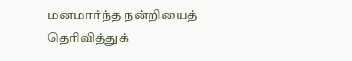மனமார்ந்த நன்றியைத் தெரிவித்துக்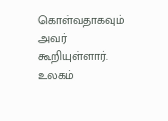கொள்வதாகவும் அவர் கூறியுள்ளார்.
உலகம்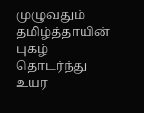முழுவதும் தமிழ்த்தாயின் புகழ் தொடர்ந்து உயர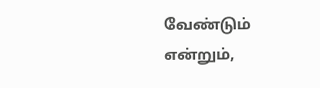வேண்டும் என்றும்,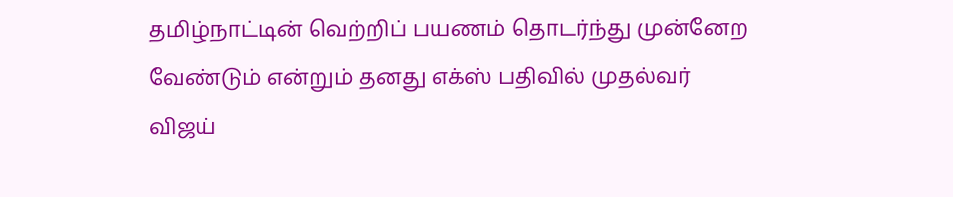தமிழ்நாட்டின் வெற்றிப் பயணம் தொடர்ந்து முன்னேற வேண்டும் என்றும் தனது எக்ஸ் பதிவில் முதல்வர் விஜய்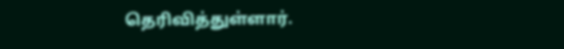தெரிவித்துள்ளார்.